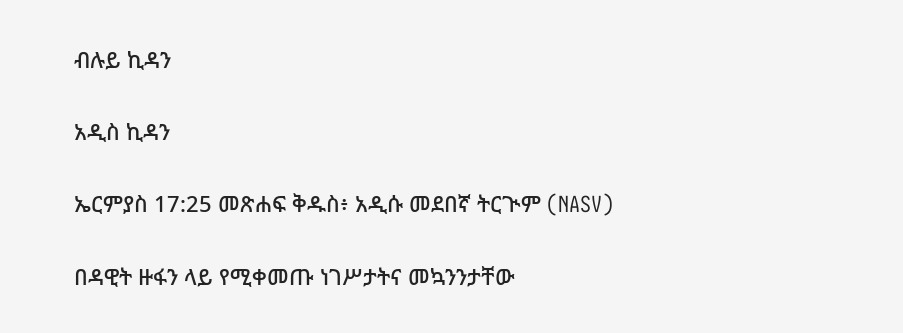ብሉይ ኪዳን

አዲስ ኪዳን

ኤርምያስ 17:25 መጽሐፍ ቅዱስ፥ አዲሱ መደበኛ ትርጒም (NASV)

በዳዊት ዙፋን ላይ የሚቀመጡ ነገሥታትና መኳንንታቸው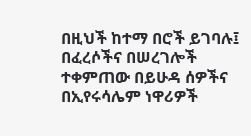በዚህች ከተማ በሮች ይገባሉ፤ በፈረሶችና በሠረገሎች ተቀምጠው በይሁዳ ሰዎችና በኢየሩሳሌም ነዋሪዎች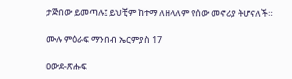ታጅበው ይመጣሉ፤ ይህቺም ከተማ ለዘላለም የሰው መኖሪያ ትሆናለች።

ሙሉ ምዕራፍ ማንበብ ኤርምያስ 17

ዐውደ-ጽሑፍ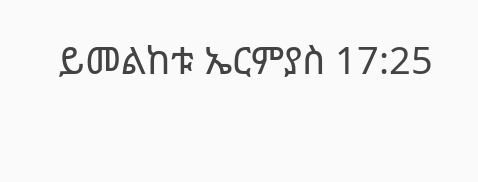ይመልከቱ ኤርምያስ 17:25